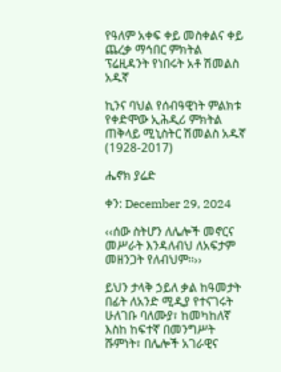የዓለም አቀፍ ቀይ መስቀልና ቀይ ጨረቃ ማኅበር ምክትል ፕሬዚዳንት የነበሩት አቶ ሽመልስ አዱኛ

ኪንና ባህል የሰብዓዊነት ምልክቱ የቀድሞው ኢሕዲሪ ምክትል ጠቅላይ ሚኒስትር ሽመልስ አዱኛ (1928-2017)

ሔኖክ ያሬድ

ቀን: December 29, 2024

‹‹ሰው ስትሆን ለሌሎች መኖርና መሥራት እንዳለብህ ለአፍታም መዘንጋት የለብህም፡፡››

ይህን ታላቅ ኃይለ ቃል ከዓመታት በፊት ለአንድ ሚዲያ የተናገሩት ሁለገቡ ባለሙያ፣ ከመካከለኛ እስከ ከፍተኛ በመንግሥት ሹምነት፣ በሌሎች አገራዊና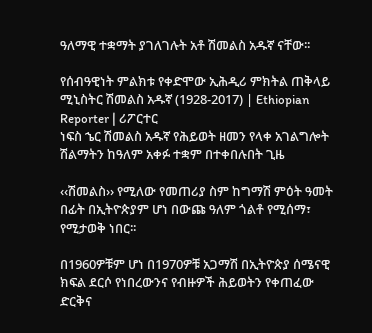ዓለማዊ ተቋማት ያገለገሉት አቶ ሽመልስ አዱኛ ናቸው፡፡

የሰብዓዊነት ምልክቱ የቀድሞው ኢሕዲሪ ምክትል ጠቅላይ ሚኒስትር ሽመልስ አዱኛ (1928-2017) | Ethiopian Reporter | ሪፖርተር
ነፍስ ኄር ሽመልስ አዱኛ የሕይወት ዘመን የላቀ አገልግሎት ሽልማትን ከዓለም አቀፉ ተቋም በተቀበሉበት ጊዜ

‹‹ሽመልስ›› የሚለው የመጠሪያ ስም ከግማሽ ምዕት ዓመት በፊት በኢትዮጵያም ሆነ በውጩ ዓለም ጎልቶ የሚሰማ፣ የሚታወቅ ነበር፡፡

በ1960ዎቹም ሆነ በ1970ዎቹ አጋማሽ በኢትዮጵያ ሰሜናዊ ክፍል ደርሶ የነበረውንና የብዙዎች ሕይወትን የቀጠፈው ድርቅና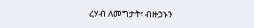ረሃብ ለመግታት፣ ብዙኃኑን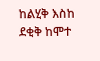ከልሂቅ እስከ ደቂቅ ከሞተ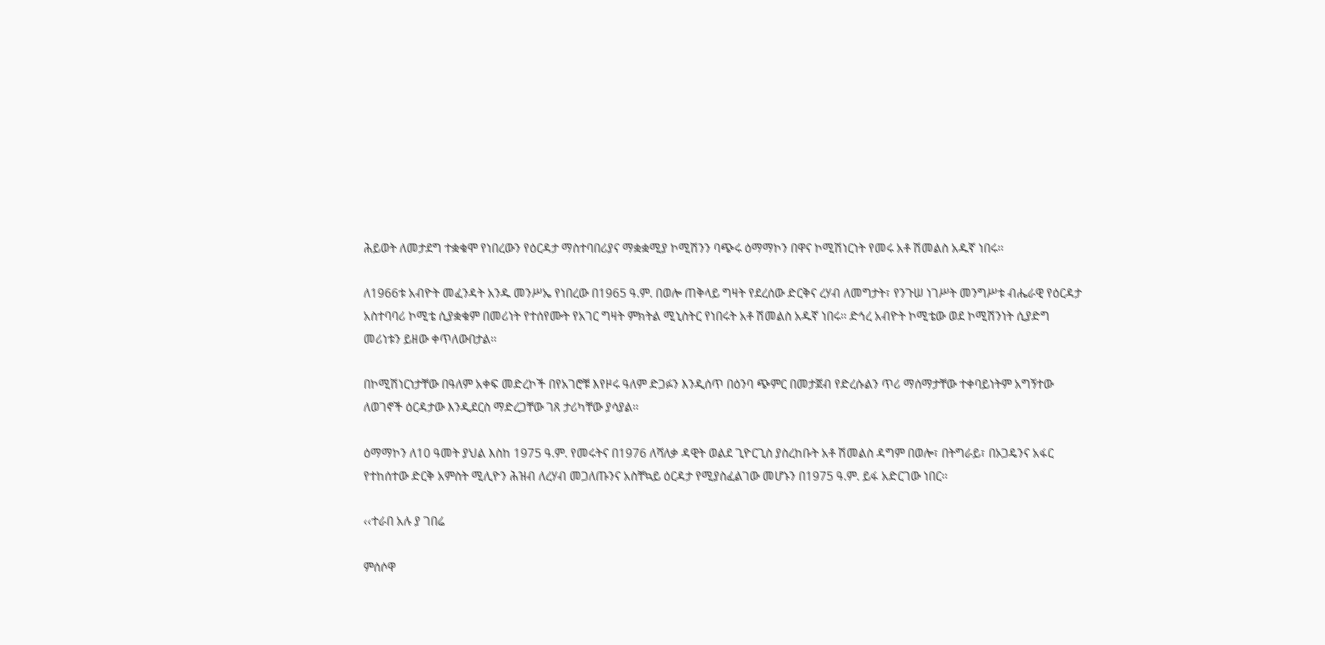ሕይወት ለመታደግ ተቋቁሞ የነበረውን የዕርዳታ ማስተባበሪያና ማቋቋሚያ ኮሚሽንን ባጭሩ ዕማማኮን በዋና ኮሚሽነርነት የመሩ አቶ ሽመልስ አዱኛ ነበሩ፡፡

ለ1966ቱ አብዮት መፈንዳት አንዱ መንሥኤ የነበረው በ1965 ዓ.ም. በወሎ ጠቅላይ ግዛት የደረሰው ድርቅና ረሃብ ለመግታት፣ የንጉሠ ነገሥት መንግሥቱ ብሔራዊ የዕርዳታ አስተባባሪ ኮሚቴ ሲያቋቁም በመሪነት የተሰየሙት የአገር ግዛት ምክትል ሚኒስትር የነበሩት አቶ ሽመልስ አዱኛ ነበሩ፡፡ ድኅረ አብዮት ኮሚቴው ወደ ኮሚሽንነት ሲያድግ መሪነቱን ይዘው ቀጥለውበታል፡፡

በኮሚሽነርነታቸው በዓለም አቀፍ መድረኮች በየአገሮቹ እየዞሩ ዓለም ድጋፉን እንዲሰጥ በዕንባ ጭምር በመታጀብ የድረሱልን ጥሪ ማሰማታቸው ተቀባይነትም አግኝተው ለወገኖች ዕርዳታው እንዲደርስ ማድረጋቸው ገጸ ታሪካቸው ያሳያል፡፡

ዕማማኮን ለ10 ዓመት ያህል እስከ 1975 ዓ.ም. የመሩትና በ1976 ለሻለቃ ዳዊት ወልደ ጊዮርጊስ ያስረከቡት አቶ ሽመልስ ዳግም በወሎ፣ በትግራይ፣ በኦጋዴንና አፋር የተከሰተው ድርቅ አምስት ሚሊዮን ሕዝብ ለረሃብ መጋለጡንና አስቸኳይ ዕርዳታ የሚያስፈልገው መሆኑን በ1975 ዓ.ም. ይፋ አድርገው ነበር፡፡

‹‹ተራበ አሉ ያ ገበሬ

ምሰሶዋ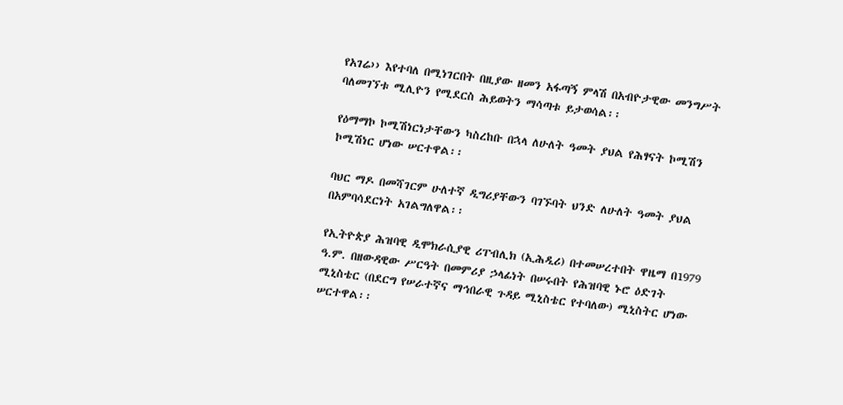የአገሬ›› እየተባለ በሚነገርበት በዚያው ዘመን አፋጣኝ ምላሽ በአብዮታዊው መንግሥት ባለመገኘቱ ሚሊዮን የሚደርስ ሕይወትን ማሳጣቱ ይታወሳል፡፡

የዕማማኮ ኮሚሽነርነታቸውን ካስረከቡ በኋላ ለሁለት ዓመት ያህል የሕፃናት ኮሚሽን ኮሚሽነር ሆነው ሠርተዋል፡፡

ባህር ማዶ በመሻገርም ሁለተኛ ዲግሪያቸውን ባገኙባት ህንድ ለሁለት ዓመት ያህል በአምባሳደርነት አገልግለዋል፡፡

የኢትዮጵያ ሕዝባዊ ዲሞክራሲያዊ ሪፐብሊክ (ኢሕዲሪ) በተመሠረተበት ዋዜማ በ1979 ዓ.ም. በዘውዳዊው ሥርዓት በመምሪያ ኃላፊነት በሠሩበት የሕዝባዊ ኑሮ ዕድገት ሚኒስቴር (በደርግ የሠራተኛና ማኅበራዊ ጉዳይ ሚኒስቴር የተባለው) ሚኒስትር ሆነው ሠርተዋል፡፡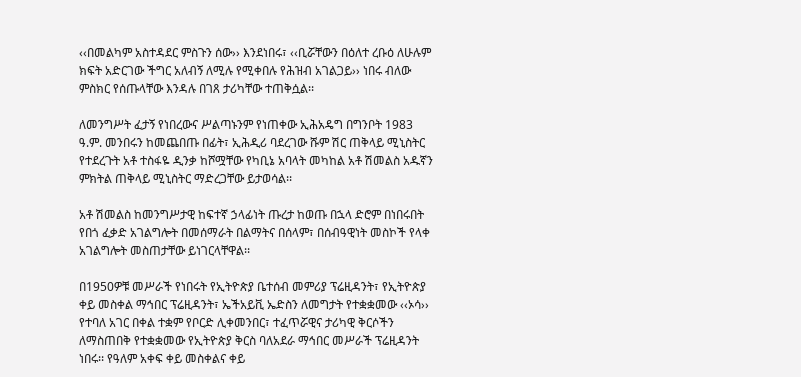‹‹በመልካም አስተዳደር ምስጉን ሰው›› እንደነበሩ፣ ‹‹ቢሯቸውን በዕለተ ረቡዕ ለሁሉም ክፍት አድርገው ችግር አለብኝ ለሚሉ የሚቀበሉ የሕዝብ አገልጋይ›› ነበሩ ብለው ምስክር የሰጡላቸው እንዳሉ በገጸ ታሪካቸው ተጠቅሷል፡፡

ለመንግሥት ፈታኝ የነበረውና ሥልጣኑንም የነጠቀው ኢሕአዴግ በግንቦት 1983 ዓ.ም. መንበሩን ከመጨበጡ በፊት፣ ኢሕዲሪ ባደረገው ሹም ሽር ጠቅላይ ሚኒስትር የተደረጉት አቶ ተስፋዬ ዲንቃ ከሾሟቸው የካቢኔ አባላት መካከል አቶ ሽመልስ አዱኛን ምክትል ጠቅላይ ሚኒስትር ማድረጋቸው ይታወሳል፡፡

አቶ ሽመልስ ከመንግሥታዊ ከፍተኛ ኃላፊነት ጡረታ ከወጡ በኋላ ድሮም በነበሩበት የበጎ ፈቃድ አገልግሎት በመሰማራት በልማትና በሰላም፣ በሰብዓዊነት መስኮች የላቀ አገልግሎት መስጠታቸው ይነገርላቸዋል፡፡

በ1950ዎቹ መሥራች የነበሩት የኢትዮጵያ ቤተሰብ መምሪያ ፕሬዚዳንት፣ የኢትዮጵያ ቀይ መስቀል ማኅበር ፕሬዚዳንት፣ ኤችአይቪ ኤድስን ለመግታት የተቋቋመው ‹‹ኦሳ›› የተባለ አገር በቀል ተቋም የቦርድ ሊቀመንበር፣ ተፈጥሯዊና ታሪካዊ ቅርሶችን ለማስጠበቅ የተቋቋመው የኢትዮጵያ ቅርስ ባለአደራ ማኅበር መሥራች ፕሬዚዳንት ነበሩ፡፡ የዓለም አቀፍ ቀይ መስቀልና ቀይ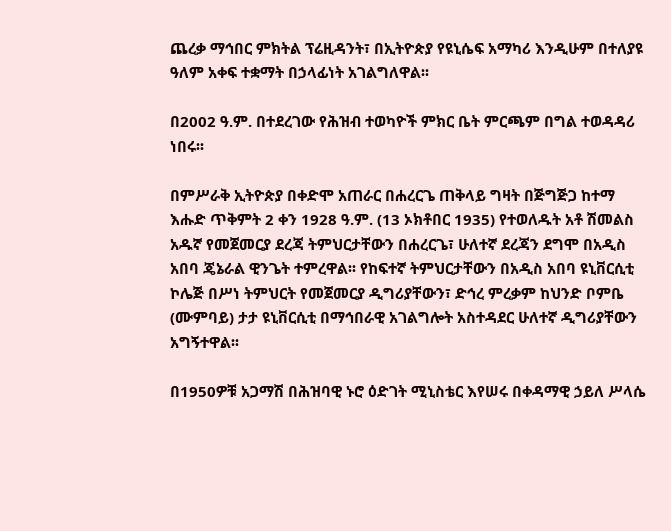ጨረቃ ማኅበር ምክትል ፕሬዚዳንት፣ በኢትዮጵያ የዩኒሴፍ አማካሪ እንዲሁም በተለያዩ ዓለም አቀፍ ተቋማት በኃላፊነት አገልግለዋል፡፡

በ2002 ዓ.ም. በተደረገው የሕዝብ ተወካዮች ምክር ቤት ምርጫም በግል ተወዳዳሪ ነበሩ፡፡

በምሥራቅ ኢትዮጵያ በቀድሞ አጠራር በሐረርጌ ጠቅላይ ግዛት በጅግጅጋ ከተማ እሑድ ጥቅምት 2 ቀን 1928 ዓ.ም. (13 ኦክቶበር 1935) የተወለዱት አቶ ሽመልስ አዱኛ የመጀመርያ ደረጃ ትምህርታቸውን በሐረርጌ፣ ሁለተኛ ደረጃን ደግሞ በአዲስ አበባ ጄኔራል ዊንጌት ተምረዋል፡፡ የከፍተኛ ትምህርታቸውን በአዲስ አበባ ዩኒቨርሲቲ ኮሌጅ በሥነ ትምህርት የመጀመርያ ዲግሪያቸውን፣ ድኅረ ምረቃም ከህንድ ቦምቤ (ሙምባይ) ታታ ዩኒቨርሲቲ በማኅበራዊ አገልግሎት አስተዳደር ሁለተኛ ዲግሪያቸውን አግኝተዋል፡፡

በ1950ዎቹ አጋማሽ በሕዝባዊ ኑሮ ዕድገት ሚኒስቴር እየሠሩ በቀዳማዊ ኃይለ ሥላሴ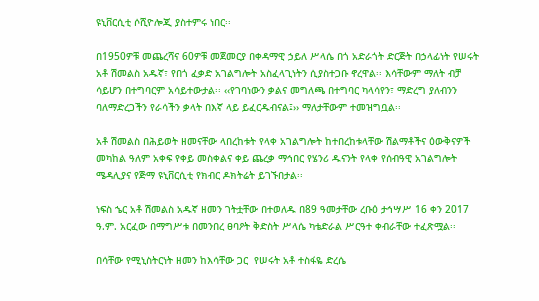ዩኒቨርሲቲ ሶሺዮሎጂ ያስተምሩ ነበር፡፡

በ1950ዎቹ መጨረሻና 60ዎቹ መጀመርያ በቀዳማዊ ኃይለ ሥላሴ በጎ አድራጎት ድርጅት በኃላፊነት የሠሩት አቶ ሽመልስ አዱኛ፣ የበጎ ፈቃድ አገልግሎት አስፈላጊነትን ሲያስተጋቡ ኖረዋል፡፡ እሳቸውም ማለት ብቻ ሳይሆን በተግባርም አሳይተውታል፡፡ ‹‹የገባነውን ቃልና መግለጫ በተግባር ካላሳየን፣ ማድረግ ያለብንን ባለማድረጋችን የራሳችን ቃላት በእኛ ላይ ይፈርዱብናል፤›› ማለታቸውም ተመዝግቧል፡፡

አቶ ሽመልስ በሕይወት ዘመናቸው ላበረከቱት የላቀ አገልግሎት ከተበረከቱላቸው ሽልማቶችና ዕውቅናዎች መካከል ዓለም አቀፍ የቀይ መስቀልና ቀይ ጨረቃ ማኅበር የሄንሪ ዱናንት የላቀ የሰብዓዊ አገልግሎት ሜዳሊያና የጅማ ዩኒቨርሲቲ የክብር ዶክትሬት ይገኙበታል፡፡

ነፍስ ኄር አቶ ሽመልስ አዱኛ ዘመን ገትቷቸው በተወለዱ በ89 ዓመታቸው ረቡዕ ታኅሣሥ 16 ቀን 2017 ዓ.ም. አርፈው በማግሥቱ በመንበረ ፀባዖት ቅድስት ሥላሴ ካቴድራል ሥርዓተ ቀብራቸው ተፈጽሟል፡፡

በሳቸው የሚኒስትርነት ዘመን ከእሳቸው ጋር  የሠሩት አቶ ተስፋዬ ድረሴ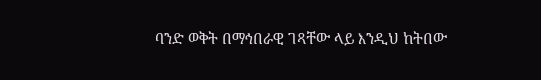ባንድ ወቅት በማኅበራዊ ገጻቸው ላይ እንዲህ ከትበው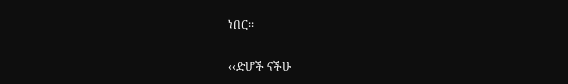ነበር፡፡

‹‹ድሆች ናችሁ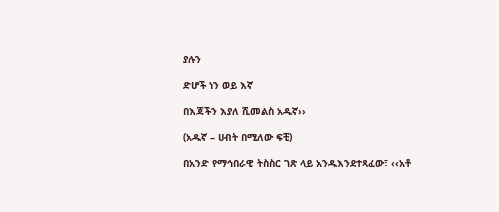ያሉን

ድሆች ነን ወይ እኛ

በእጃችን እያለ ሺመልስ አዱኛ››

(አዱኛ – ሀብት በሚለው ፍቺ)

በአንድ የማኅበራዊ ትስስር ገጽ ላይ አንዱእንደተጻፈው፣ ‹‹አቶ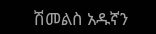ሽመልስ አዱኛን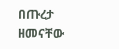በጡረታ ዘመናቸው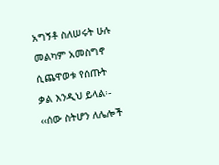አግኝቶ ስለሠሩት ሁሉ መልካም አመስግኖ ሲጨዋወቱ የሰጡት ቃል እንዲህ ይላል፡- ‹‹ሰው ስትሆን ለሌሎች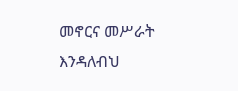መኖርና መሥራት እንዳለብህ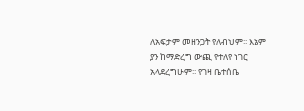ለአፍታም መዘንጋት የለብህም፡፡ እኔም ያን ከማድረግ ውጪ የተለየ ነገር አላደረግሁም፡፡ የገዛ ቤተሰቤ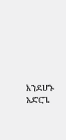እንደሆኑ አድርጌ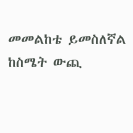መመልከቴ ይመስለኛል ከስሜት ውጪ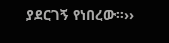ያደርገኝ የነበረው፡፡››